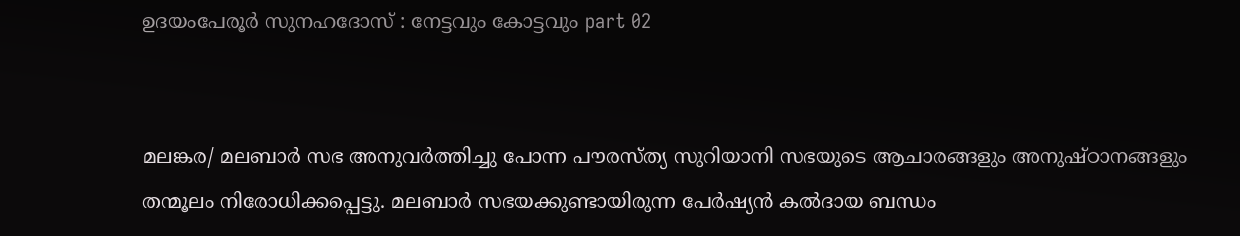ഉദയംപേരൂർ സുനഹദോസ് : നേട്ടവും കോട്ടവും part 02


മലങ്കര/ മലബാർ സഭ അനുവർത്തിച്ചു പോന്ന പൗരസ്ത്യ സുറിയാനി സഭയുടെ ആചാരങ്ങളും അനുഷ്ഠാനങ്ങളും തന്മൂലം നിരോധിക്കപ്പെട്ടു. മലബാർ സഭയക്കുണ്ടായിരുന്ന പേർഷ്യൻ കൽദായ ബന്ധം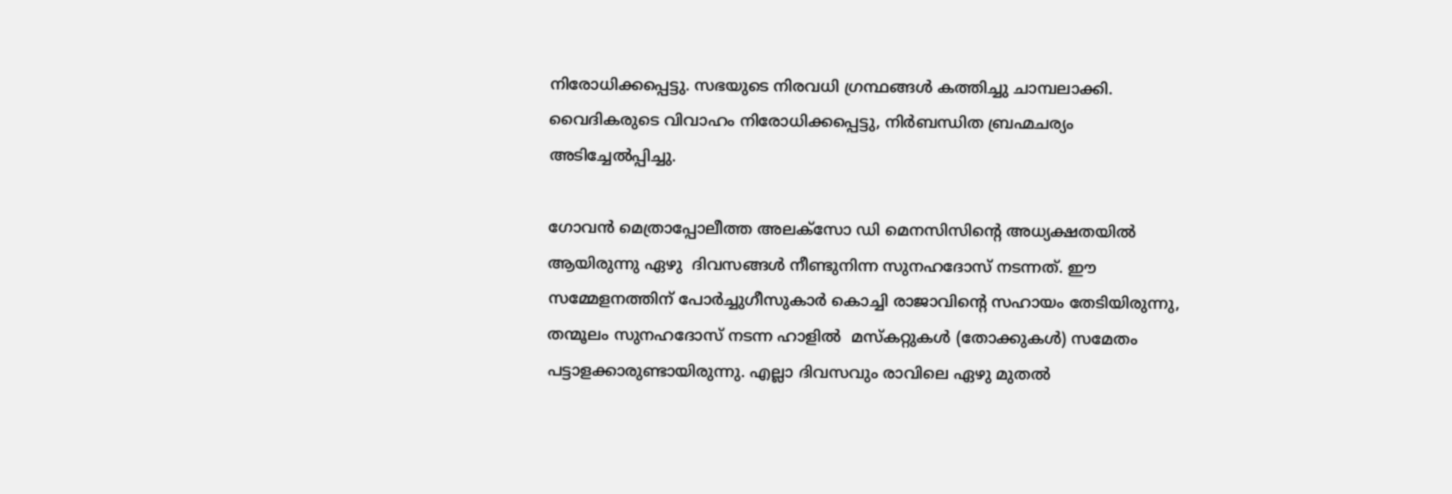നിരോധിക്കപ്പെട്ടു. സഭയുടെ നിരവധി ഗ്രന്ഥങ്ങൾ കത്തിച്ചു ചാമ്പലാക്കി. വൈദികരുടെ വിവാഹം നിരോധിക്കപ്പെട്ടു, നിർബന്ധിത ബ്രഹ്മചര്യം അടിച്ചേൽപ്പിച്ചു.

ഗോവൻ മെത്രാപ്പോലീത്ത അലക്സോ ഡി മെനസിസിന്റെ അധ്യക്ഷതയിൽ ആയിരുന്നു ഏഴു  ദിവസങ്ങൾ നീണ്ടുനിന്ന സുനഹദോസ് നടന്നത്. ഈ സമ്മേളനത്തിന് പോർച്ചുഗീസുകാർ കൊച്ചി രാജാവിന്റെ സഹായം തേടിയിരുന്നു, തന്മൂലം സുനഹദോസ് നടന്ന ഹാളിൽ  മസ്കറ്റുകൾ (തോക്കുകൾ) സമേതം പട്ടാളക്കാരുണ്ടായിരുന്നു. എല്ലാ ദിവസവും രാവിലെ ഏഴു മുതൽ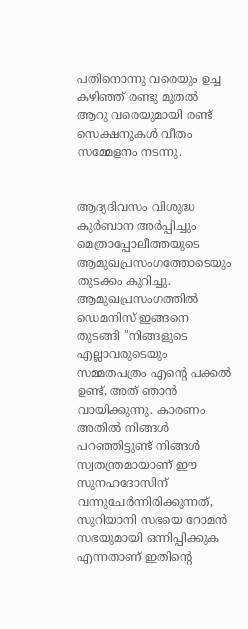പതിനൊന്നു വരെയും ഉച്ച കഴിഞ്ഞ് രണ്ടു മുതൽ ആറു വരെയുമായി രണ്ട് സെക്ഷനുകൾ വീതം സമ്മേളനം നടന്നു.


ആദ്യദിവസം വിശുദ്ധ കുർബാന അർപ്പിച്ചും  മെത്രാപ്പോലീത്തയുടെ ആമുഖപ്രസംഗത്തോടെയും തുടക്കം കുറിച്ചു. ആമുഖപ്രസംഗത്തിൽ ഡെമനിസ് ഇങ്ങനെ തുടങ്ങി "നിങ്ങളുടെ എല്ലാവരുടെയും സമ്മതപത്രം എന്റെ പക്കൽ ഉണ്ട്, അത് ഞാൻ വായിക്കുന്നു. കാരണം അതിൽ നിങ്ങൾ പറഞ്ഞിട്ടുണ്ട് നിങ്ങൾ സ്വതന്ത്രമായാണ് ഈ സുനഹദോസിന് വന്നുചേർന്നിരിക്കുന്നത്, സുറിയാനി സഭയെ റോമൻ സഭയുമായി ഒന്നിപ്പിക്കുക എന്നതാണ് ഇതിന്റെ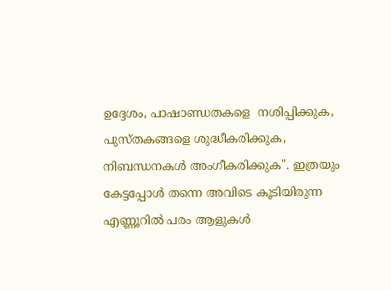ഉദ്ദേശം, പാഷാണ്ഡതകളെ  നശിപ്പിക്കുക, പുസ്തകങ്ങളെ ശുദ്ധീകരിക്കുക, നിബന്ധനകൾ അംഗീകരിക്കുക". ഇത്രയും കേട്ടപ്പോൾ തന്നെ അവിടെ കൂടിയിരുന്ന എണ്ണൂറിൽ പരം ആളുകൾ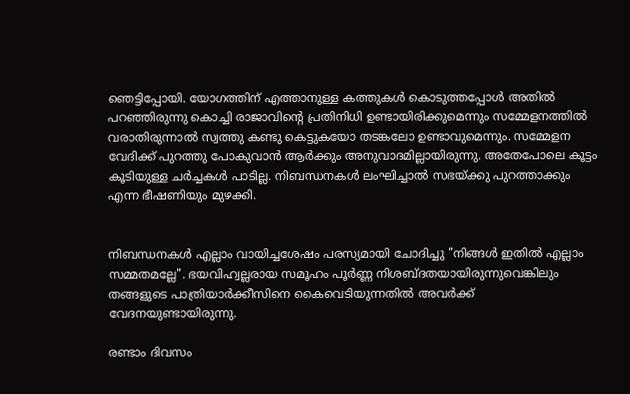ഞെട്ടിപ്പോയി. യോഗത്തിന് എത്താനുള്ള കത്തുകൾ കൊടുത്തപ്പോൾ അതിൽ പറഞ്ഞിരുന്നു കൊച്ചി രാജാവിന്റെ പ്രതിനിധി ഉണ്ടായിരിക്കുമെന്നും സമ്മേളനത്തിൽ വരാതിരുന്നാൽ സ്വത്തു കണ്ടു കെട്ടുകയോ തടങ്കലോ ഉണ്ടാവുമെന്നും. സമ്മേളന വേദിക്ക് പുറത്തു പോകുവാൻ ആർക്കും അനുവാദമില്ലായിരുന്നു. അതേപോലെ കൂട്ടം കൂടിയുള്ള ചർച്ചകൾ പാടില്ല. നിബന്ധനകൾ ലംഘിച്ചാൽ സഭയ്ക്കു പുറത്താക്കും എന്ന ഭീഷണിയും മുഴക്കി.


നിബന്ധനകൾ എല്ലാം വായിച്ചശേഷം പരസ്യമായി ചോദിച്ചു "നിങ്ങൾ ഇതിൽ എല്ലാം സമ്മതമല്ലേ". ഭയവിഹ്വല്ലരായ സമൂഹം പൂർണ്ണ നിശബ്ദതയായിരുന്നുവെങ്കിലും തങ്ങളുടെ പാത്രിയാർക്കീസിനെ കൈവെടിയുന്നതിൽ അവർക്ക് വേദനയുണ്ടായിരുന്നു.

രണ്ടാം ദിവസം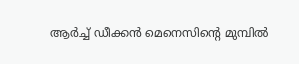ആർച്ച് ഡീക്കൻ മെനെസിന്റെ മുമ്പിൽ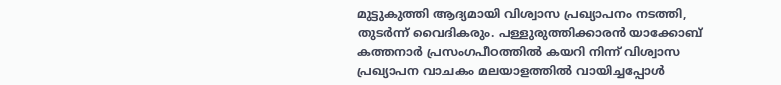മുട്ടുകുത്തി ആദ്യമായി വിശ്വാസ പ്രഖ്യാപനം നടത്തി, തുടർന്ന് വൈദികരും. പള്ളുരുത്തിക്കാരൻ യാക്കോബ് കത്തനാർ പ്രസംഗപീഠത്തിൽ കയറി നിന്ന് വിശ്വാസ പ്രഖ്യാപന വാചകം മലയാളത്തിൽ വായിച്ചപ്പോൾ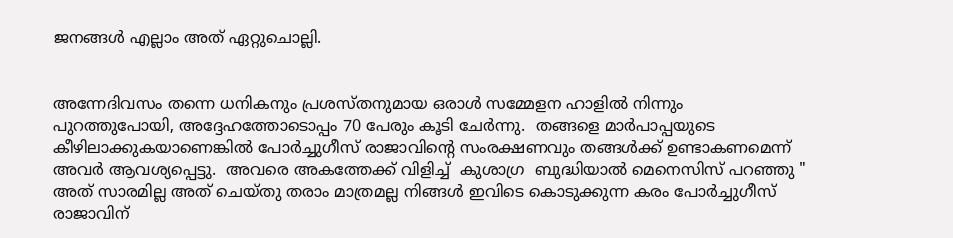ജനങ്ങൾ എല്ലാം അത് ഏറ്റുചൊല്ലി.


അന്നേദിവസം തന്നെ ധനികനും പ്രശസ്തനുമായ ഒരാൾ സമ്മേളന ഹാളിൽ നിന്നും പുറത്തുപോയി, അദ്ദേഹത്തോടൊപ്പം 70 പേരും കൂടി ചേർന്നു.  തങ്ങളെ മാർപാപ്പയുടെ കീഴിലാക്കുകയാണെങ്കിൽ പോർച്ചുഗീസ് രാജാവിന്റെ സംരക്ഷണവും തങ്ങൾക്ക് ഉണ്ടാകണമെന്ന് അവർ ആവശ്യപ്പെട്ടു.  അവരെ അകത്തേക്ക് വിളിച്ച്  കുശാഗ്ര  ബുദ്ധിയാൽ മെനെസിസ് പറഞ്ഞു " അത് സാരമില്ല അത് ചെയ്തു തരാം മാത്രമല്ല നിങ്ങൾ ഇവിടെ കൊടുക്കുന്ന കരം പോർച്ചുഗീസ് രാജാവിന്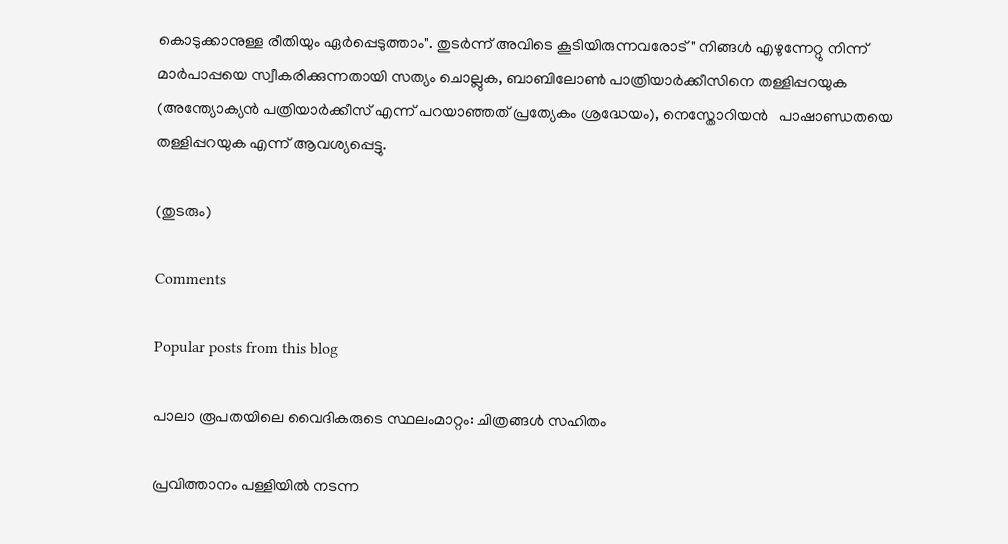കൊടുക്കാനുള്ള രീതിയും ഏർപ്പെടുത്താം". തുടർന്ന് അവിടെ കൂടിയിരുന്നവരോട് " നിങ്ങൾ എഴുന്നേറ്റു നിന്ന്  മാർപാപ്പയെ സ്വീകരിക്കുന്നതായി സത്യം ചൊല്ലുക, ബാബിലോൺ പാത്രിയാർക്കീസിനെ തള്ളിപ്പറയുക (അന്ത്യോക്യൻ പത്രിയാർക്കീസ് എന്ന് പറയാഞ്ഞത് പ്രത്യേകം ശ്രദ്ധേയം), നെസ്തോറിയൻ   പാഷാണ്ഡതയെ തള്ളിപ്പറയുക എന്ന് ആവശ്യപ്പെട്ടു.

(തുടരും)

Comments

Popular posts from this blog

പാലാ രൂപതയിലെ വൈദികരുടെ സ്ഥലംമാറ്റം: ചിത്രങ്ങൾ സഹിതം

പ്രവിത്താനം പള്ളിയിൽ നടന്ന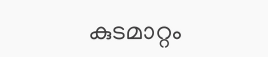കുടമാറ്റം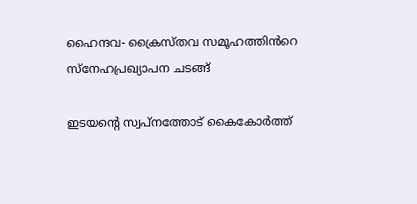ഹൈന്ദവ- ക്രൈസ്തവ സമൂഹത്തിൻറെ സ്നേഹപ്രഖ്യാപന ചടങ്ങ്

ഇടയൻ്റെ സ്വപ്നത്തോട് കൈകോർത്ത്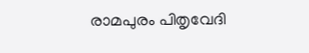രാമപുരം പിതൃവേദി